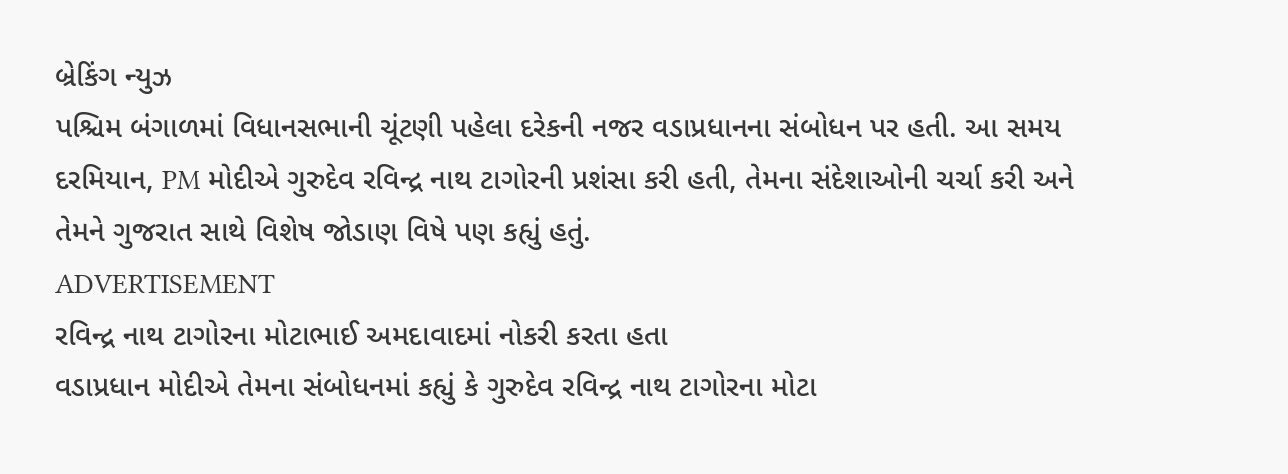બ્રેકિંગ ન્યુઝ
પશ્ચિમ બંગાળમાં વિધાનસભાની ચૂંટણી પહેલા દરેકની નજર વડાપ્રધાનના સંબોધન પર હતી. આ સમય દરમિયાન, PM મોદીએ ગુરુદેવ રવિન્દ્ર નાથ ટાગોરની પ્રશંસા કરી હતી, તેમના સંદેશાઓની ચર્ચા કરી અને તેમને ગુજરાત સાથે વિશેષ જોડાણ વિષે પણ કહ્યું હતું.
ADVERTISEMENT
રવિન્દ્ર નાથ ટાગોરના મોટાભાઈ અમદાવાદમાં નોકરી કરતા હતા
વડાપ્રધાન મોદીએ તેમના સંબોધનમાં કહ્યું કે ગુરુદેવ રવિન્દ્ર નાથ ટાગોરના મોટા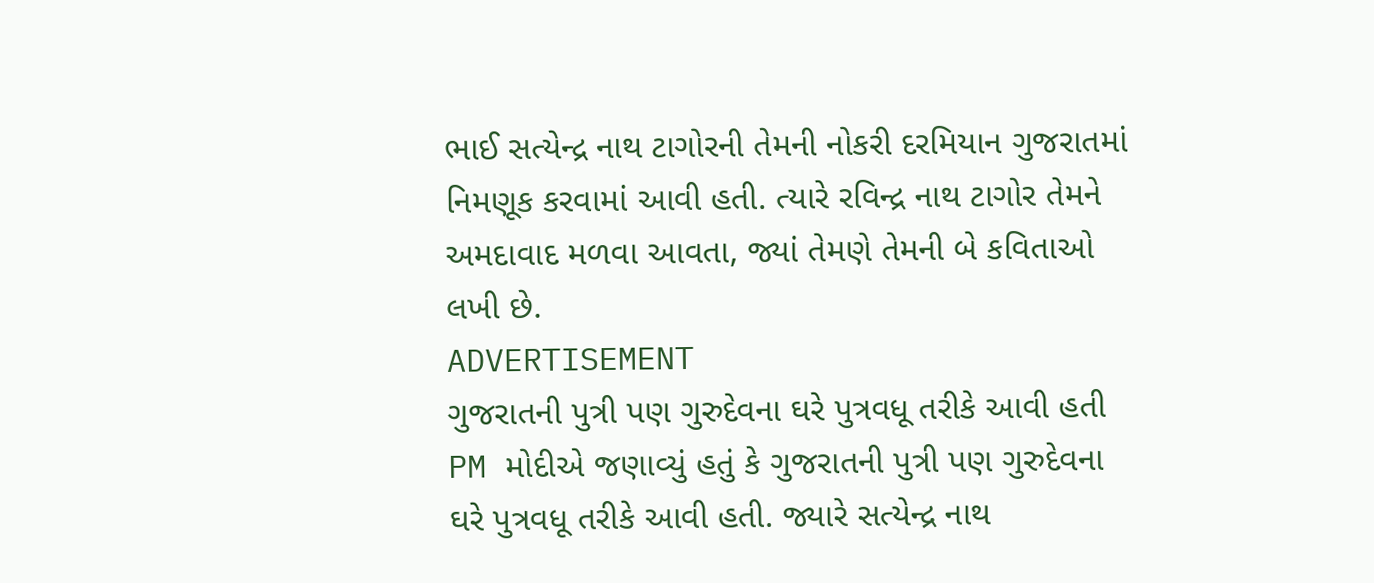ભાઈ સત્યેન્દ્ર નાથ ટાગોરની તેમની નોકરી દરમિયાન ગુજરાતમાં નિમણૂક કરવામાં આવી હતી. ત્યારે રવિન્દ્ર નાથ ટાગોર તેમને અમદાવાદ મળવા આવતા, જ્યાં તેમણે તેમની બે કવિતાઓ લખી છે.
ADVERTISEMENT
ગુજરાતની પુત્રી પણ ગુરુદેવના ઘરે પુત્રવધૂ તરીકે આવી હતી
PM મોદીએ જણાવ્યું હતું કે ગુજરાતની પુત્રી પણ ગુરુદેવના ઘરે પુત્રવધૂ તરીકે આવી હતી. જ્યારે સત્યેન્દ્ર નાથ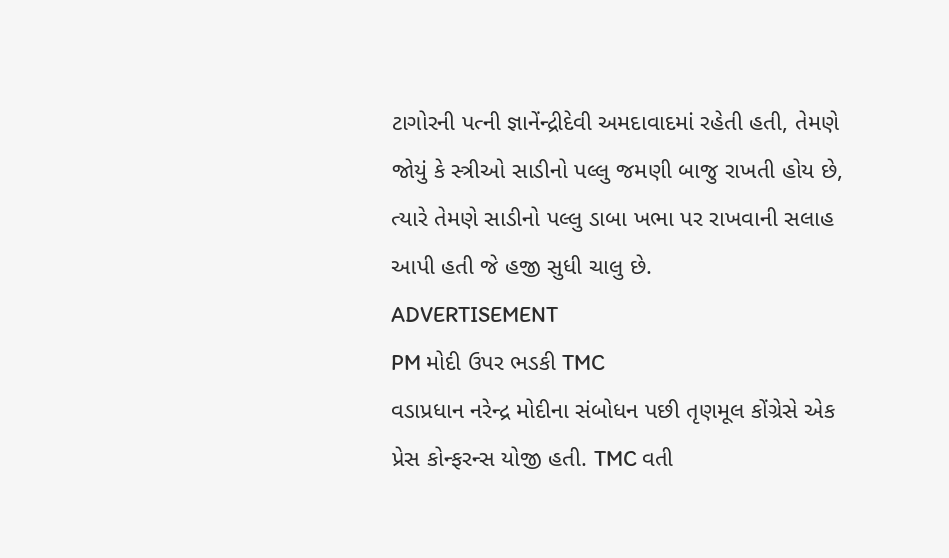ટાગોરની પત્ની જ્ઞાનેંન્દ્રીદેવી અમદાવાદમાં રહેતી હતી, તેમણે જોયું કે સ્ત્રીઓ સાડીનો પલ્લુ જમણી બાજુ રાખતી હોય છે, ત્યારે તેમણે સાડીનો પલ્લુ ડાબા ખભા પર રાખવાની સલાહ આપી હતી જે હજી સુધી ચાલુ છે.
ADVERTISEMENT
PM મોદી ઉપર ભડકી TMC
વડાપ્રધાન નરેન્દ્ર મોદીના સંબોધન પછી તૃણમૂલ કોંગ્રેસે એક પ્રેસ કોન્ફરન્સ યોજી હતી. TMC વતી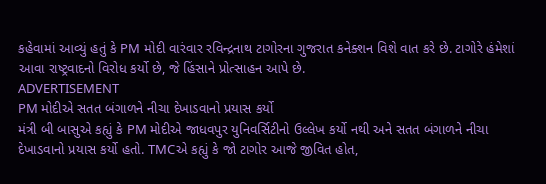કહેવામાં આવ્યું હતું કે PM મોદી વારંવાર રવિન્દ્રનાથ ટાગોરના ગુજરાત કનેક્શન વિશે વાત કરે છે. ટાગોરે હંમેશાં આવા રાષ્ટ્રવાદનો વિરોધ કર્યો છે, જે હિંસાને પ્રોત્સાહન આપે છે.
ADVERTISEMENT
PM મોદીએ સતત બંગાળને નીચા દેખાડવાનો પ્રયાસ કર્યો
મંત્રી બી બાસુએ કહ્યું કે PM મોદીએ જાધવપુર યુનિવર્સિટીનો ઉલ્લેખ કર્યો નથી અને સતત બંગાળને નીચા દેખાડવાનો પ્રયાસ કર્યો હતો. TMCએ કહ્યું કે જો ટાગોર આજે જીવિત હોત,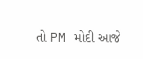તો PM મોદી આજે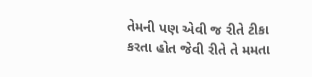તેમની પણ એવી જ રીતે ટીકા કરતા હોત જેવી રીતે તે મમતા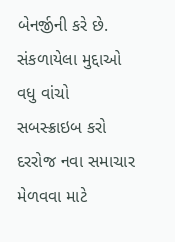બેનર્જીની કરે છે.
સંકળાયેલા મુદ્દાઓ
વધુ વાંચો
સબસ્ક્રાઇબ કરો
દરરોજ નવા સમાચાર મેળવવા માટે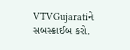VTVGujaratiને સબસ્ક્રાઈબ કરો.